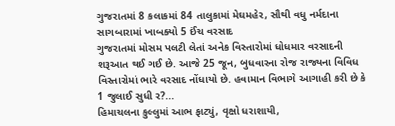ગુજરાતમાં 8 કલાકમાં 84 તાલુકામાં મેઘમહેર, સૌથી વધુ નર્મદાના સાગબારામાં ખાબક્યો 5 ઈંચ વરસાદ
ગુજરાતમાં મોસમ પલટી લેતાં અનેક વિસ્તારોમાં ધોધમાર વરસાદની શરૂઆત થઈ ગઈ છે. આજે 25 જૂન, બુધવારના રોજ રાજ્યના વિવિધ વિસ્તારોમાં ભારે વરસાદ નોંધાયો છે. હવામાન વિભાગે આગાહી કરી છે કે 1 જુલાઈ સુધી ર?...
હિમાચલના કુલ્લુમાં આભ ફાટ્યું, વૃક્ષો ધરાશાયી,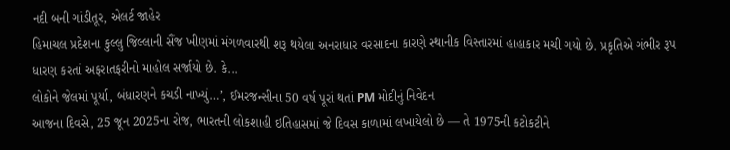નદી બની ગાંડીતૂર, એલર્ટ જાહેર
હિમાચલ પ્રદેશના કુલ્લુ જિલ્લાની સૈંજ ખીણમાં મંગળવારથી શરૂ થયેલા અનરાધાર વરસાદના કારણે સ્થાનીક વિસ્તારમાં હાહાકાર મચી ગયો છે. પ્રકૃતિએ ગંભીર રૂપ ધારણ કરતાં અફરાતફરીનો માહોલ સર્જાયો છે. કે...
લોકોને જેલમાં પૂર્યા, બંધારણને કચડી નાખ્યું…’, ઈમરજન્સીના 50 વર્ષ પૂરાં થતાં PM મોદીનું નિવેદન
આજના દિવસે, 25 જૂન 2025ના રોજ, ભારતની લોકશાહી ઇતિહાસમાં જે દિવસ કાળામાં લખાયેલો છે — તે 1975ની કટોકટીને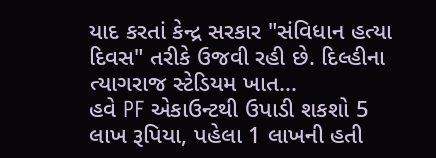યાદ કરતાં કેન્દ્ર સરકાર "સંવિધાન હત્યા દિવસ" તરીકે ઉજવી રહી છે. દિલ્હીના ત્યાગરાજ સ્ટેડિયમ ખાત...
હવે PF એકાઉન્ટથી ઉપાડી શકશો 5 લાખ રૂપિયા, પહેલા 1 લાખની હતી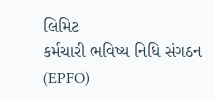લિમિટ
કર્મચારી ભવિષ્ય નિધિ સંગઠન (EPFO)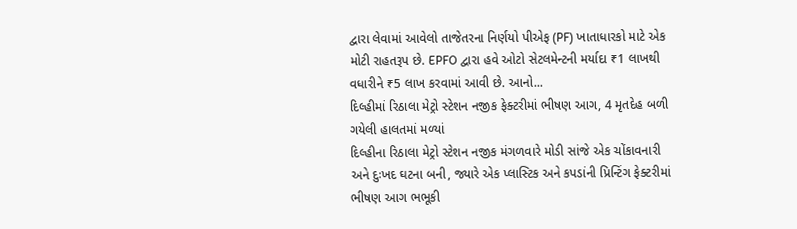દ્વારા લેવામાં આવેલો તાજેતરના નિર્ણયો પીએફ (PF) ખાતાધારકો માટે એક મોટી રાહતરૂપ છે. EPFO દ્વારા હવે ઓટો સેટલમેન્ટની મર્યાદા ₹1 લાખથી વધારીને ₹5 લાખ કરવામાં આવી છે. આનો...
દિલ્હીમાં રિઠાલા મેટ્રો સ્ટેશન નજીક ફેક્ટરીમાં ભીષણ આગ, 4 મૃતદેહ બળી ગયેલી હાલતમાં મળ્યાં
દિલ્હીના રિઠાલા મેટ્રો સ્ટેશન નજીક મંગળવારે મોડી સાંજે એક ચોંકાવનારી અને દુઃખદ ઘટના બની, જ્યારે એક પ્લાસ્ટિક અને કપડાંની પ્રિન્ટિંગ ફેક્ટરીમાં ભીષણ આગ ભભૂકી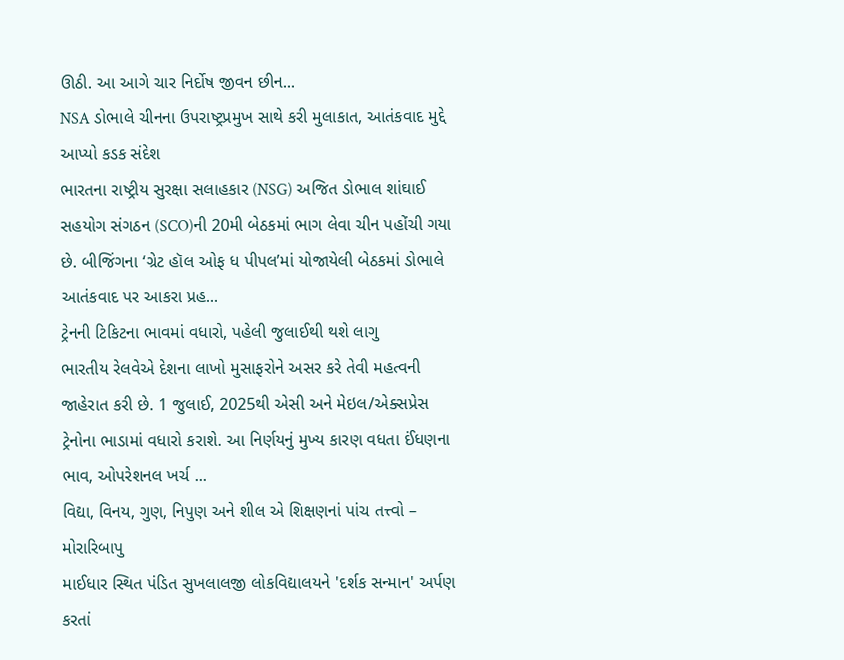ઊઠી. આ આગે ચાર નિર્દોષ જીવન છીન...
NSA ડોભાલે ચીનના ઉપરાષ્ટ્રપ્રમુખ સાથે કરી મુલાકાત, આતંકવાદ મુદ્દે આપ્યો કડક સંદેશ
ભારતના રાષ્ટ્રીય સુરક્ષા સલાહકાર (NSG) અજિત ડોભાલ શાંઘાઈ સહયોગ સંગઠન (SCO)ની 20મી બેઠકમાં ભાગ લેવા ચીન પહોંચી ગયા છે. બીજિંગના ‘ગ્રેટ હૉલ ઓફ ધ પીપલ’માં યોજાયેલી બેઠકમાં ડોભાલે આતંકવાદ પર આકરા પ્રહ...
ટ્રેનની ટિકિટના ભાવમાં વધારો, પહેલી જુલાઈથી થશે લાગુ
ભારતીય રેલવેએ દેશના લાખો મુસાફરોને અસર કરે તેવી મહત્વની જાહેરાત કરી છે. 1 જુલાઈ, 2025થી એસી અને મેઇલ/એક્સપ્રેસ ટ્રેનોના ભાડામાં વધારો કરાશે. આ નિર્ણયનું મુખ્ય કારણ વધતા ઈંધણના ભાવ, ઓપરેશનલ ખર્ચ ...
વિદ્યા, વિનય, ગુણ, નિપુણ અને શીલ એ શિક્ષણનાં પાંચ તત્ત્વો – મોરારિબાપુ
માઈધાર સ્થિત પંડિત સુખલાલજી લોકવિદ્યાલયને 'દર્શક સન્માન' અર્પણ કરતાં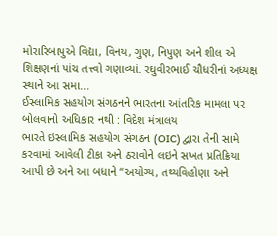મોરારિબાપુએ વિદ્યા, વિનય, ગુણ, નિપુણ અને શીલ એ શિક્ષણનાં પાંચ તત્ત્વો ગણાવ્યાં. રઘુવીરભાઈ ચૌધરીનાં અધ્યક્ષ સ્થાને આ સમા...
ઈસ્લામિક સહયોગ સંગઠનને ભારતના આંતરિક મામલા પર બોલવાનો અધિકાર નથી : વિદેશ મંત્રાલય
ભારતે ઇસ્લામિક સહયોગ સંગઠન (OIC) દ્વારા તેની સામે કરવામાં આવેલી ટીકા અને ઠરાવોને લઇને સખત પ્રતિક્રિયા આપી છે અને આ બધાને “અયોગ્ય, તથ્યવિહોણા અને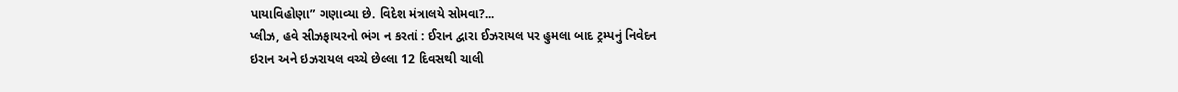પાયાવિહોણા” ગણાવ્યા છે. વિદેશ મંત્રાલયે સોમવા?...
પ્લીઝ, હવે સીઝફાયરનો ભંગ ન કરતાં : ઈરાન દ્વારા ઈઝરાયલ પર હુમલા બાદ ટ્રમ્પનું નિવેદન
ઇરાન અને ઇઝરાયલ વચ્ચે છેલ્લા 12 દિવસથી ચાલી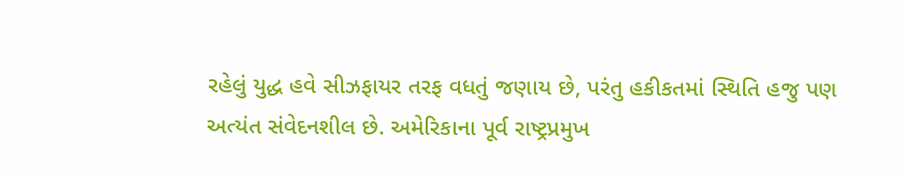રહેલું યુદ્ધ હવે સીઝફાયર તરફ વધતું જણાય છે, પરંતુ હકીકતમાં સ્થિતિ હજુ પણ અત્યંત સંવેદનશીલ છે. અમેરિકાના પૂર્વ રાષ્ટ્રપ્રમુખ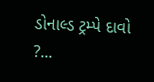ડોનાલ્ડ ટ્રમ્પે દાવો ?...